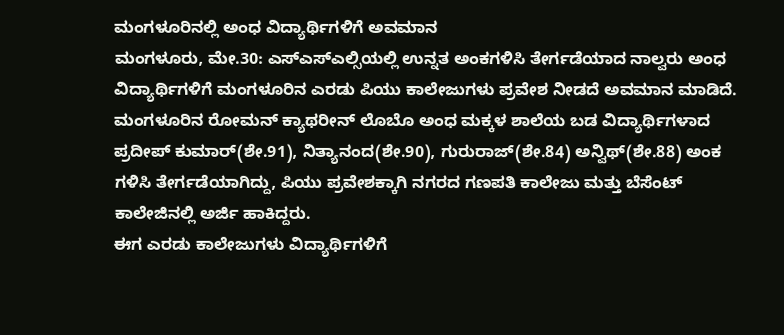ಮಂಗಳೂರಿನಲ್ಲಿ ಅಂಧ ವಿದ್ಯಾರ್ಥಿಗಳಿಗೆ ಅವಮಾನ
ಮಂಗಳೂರು, ಮೇ.30: ಎಸ್ಎಸ್ಎಲ್ಸಿಯಲ್ಲಿ ಉನ್ನತ ಅಂಕಗಳಿಸಿ ತೇರ್ಗಡೆಯಾದ ನಾಲ್ವರು ಅಂಧ ವಿದ್ಯಾರ್ಥಿಗಳಿಗೆ ಮಂಗಳೂರಿನ ಎರಡು ಪಿಯು ಕಾಲೇಜುಗಳು ಪ್ರವೇಶ ನೀಡದೆ ಅವಮಾನ ಮಾಡಿದೆ.
ಮಂಗಳೂರಿನ ರೋಮನ್ ಕ್ಯಾಥರೀನ್ ಲೊಬೊ ಅಂಧ ಮಕ್ಕಳ ಶಾಲೆಯ ಬಡ ವಿದ್ಯಾರ್ಥಿಗಳಾದ ಪ್ರದೀಪ್ ಕುಮಾರ್(ಶೇ.91), ನಿತ್ಯಾನಂದ(ಶೇ.90), ಗುರುರಾಜ್(ಶೇ.84) ಅನ್ವಿಥ್(ಶೇ.88) ಅಂಕ ಗಳಿಸಿ ತೇರ್ಗಡೆಯಾಗಿದ್ದು, ಪಿಯು ಪ್ರವೇಶಕ್ಕಾಗಿ ನಗರದ ಗಣಪತಿ ಕಾಲೇಜು ಮತ್ತು ಬೆಸೆಂಟ್ ಕಾಲೇಜಿನಲ್ಲಿ ಅರ್ಜಿ ಹಾಕಿದ್ದರು.
ಈಗ ಎರಡು ಕಾಲೇಜುಗಳು ವಿದ್ಯಾರ್ಥಿಗಳಿಗೆ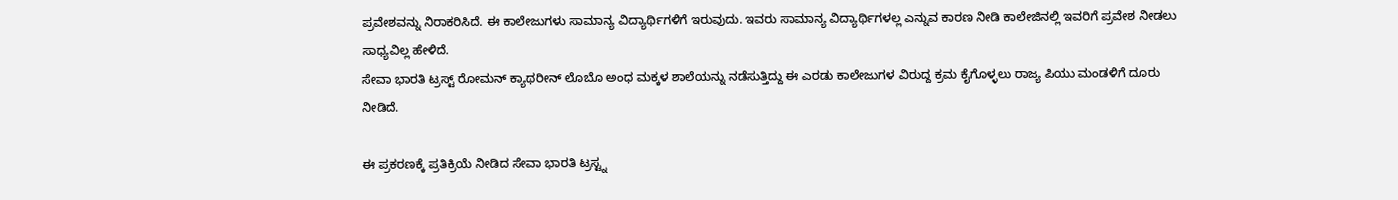ಪ್ರವೇಶವನ್ನು ನಿರಾಕರಿಸಿದೆ. ಈ ಕಾಲೇಜುಗಳು ಸಾಮಾನ್ಯ ವಿದ್ಯಾರ್ಥಿಗಳಿಗೆ ಇರುವುದು. ಇವರು ಸಾಮಾನ್ಯ ವಿದ್ಯಾರ್ಥಿಗಳಲ್ಲ ಎನ್ನುವ ಕಾರಣ ನೀಡಿ ಕಾಲೇಜಿನಲ್ಲಿ ಇವರಿಗೆ ಪ್ರವೇಶ ನೀಡಲು ಸಾಧ್ಯವಿಲ್ಲ ಹೇಳಿದೆ.
ಸೇವಾ ಭಾರತಿ ಟ್ರಸ್ಟ್ ರೋಮನ್ ಕ್ಯಾಥರೀನ್ ಲೊಬೊ ಅಂಧ ಮಕ್ಕಳ ಶಾಲೆಯನ್ನು ನಡೆಸುತ್ತಿದ್ದು ಈ ಎರಡು ಕಾಲೇಜುಗಳ ವಿರುದ್ದ ಕ್ರಮ ಕೈಗೊಳ್ಳಲು ರಾಜ್ಯ ಪಿಯು ಮಂಡಳಿಗೆ ದೂರು ನೀಡಿದೆ.

ಈ ಪ್ರಕರಣಕ್ಕೆ ಪ್ರತಿಕ್ರಿಯೆ ನೀಡಿದ ಸೇವಾ ಭಾರತಿ ಟ್ರಸ್ಟ್ನ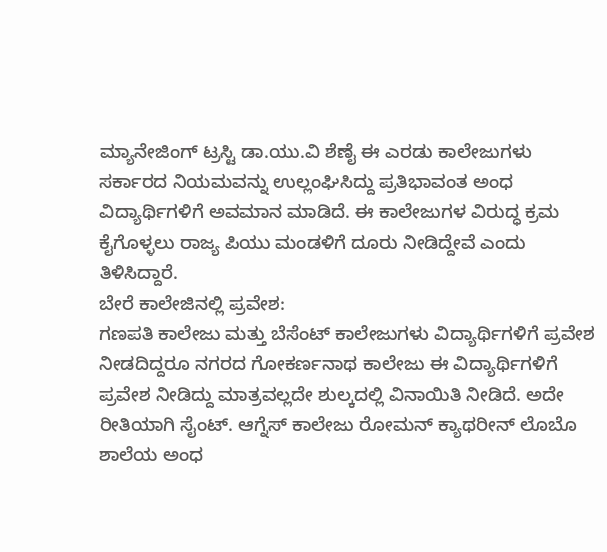ಮ್ಯಾನೇಜಿಂಗ್ ಟ್ರಸ್ಟಿ ಡಾ.ಯು.ವಿ ಶೆಣೈ ಈ ಎರಡು ಕಾಲೇಜುಗಳು ಸರ್ಕಾರದ ನಿಯಮವನ್ನು ಉಲ್ಲಂಘಿಸಿದ್ದು ಪ್ರತಿಭಾವಂತ ಅಂಧ ವಿದ್ಯಾರ್ಥಿಗಳಿಗೆ ಅವಮಾನ ಮಾಡಿದೆ. ಈ ಕಾಲೇಜುಗಳ ವಿರುದ್ಧ ಕ್ರಮ ಕೈಗೊಳ್ಳಲು ರಾಜ್ಯ ಪಿಯು ಮಂಡಳಿಗೆ ದೂರು ನೀಡಿದ್ದೇವೆ ಎಂದು ತಿಳಿಸಿದ್ದಾರೆ.
ಬೇರೆ ಕಾಲೇಜಿನಲ್ಲಿ ಪ್ರವೇಶ:
ಗಣಪತಿ ಕಾಲೇಜು ಮತ್ತು ಬೆಸೆಂಟ್ ಕಾಲೇಜುಗಳು ವಿದ್ಯಾರ್ಥಿಗಳಿಗೆ ಪ್ರವೇಶ ನೀಡದಿದ್ದರೂ ನಗರದ ಗೋಕರ್ಣನಾಥ ಕಾಲೇಜು ಈ ವಿದ್ಯಾರ್ಥಿಗಳಿಗೆ ಪ್ರವೇಶ ನೀಡಿದ್ದು ಮಾತ್ರವಲ್ಲದೇ ಶುಲ್ಕದಲ್ಲಿ ವಿನಾಯಿತಿ ನೀಡಿದೆ. ಅದೇ ರೀತಿಯಾಗಿ ಸೈಂಟ್. ಆಗ್ನೆಸ್ ಕಾಲೇಜು ರೋಮನ್ ಕ್ಯಾಥರೀನ್ ಲೊಬೊ ಶಾಲೆಯ ಅಂಧ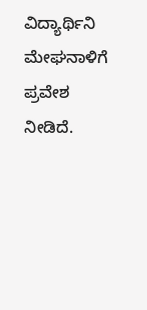ವಿದ್ಯಾರ್ಥಿನಿ ಮೇಘನಾಳಿಗೆ ಪ್ರವೇಶ ನೀಡಿದೆ.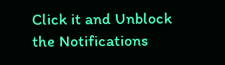Click it and Unblock the Notifications